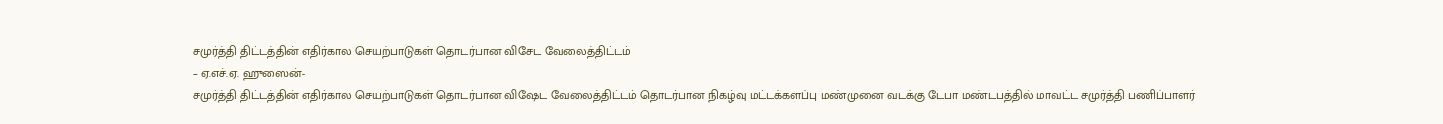சமுர்த்தி திட்டத்தின் எதிர்கால செயற்பாடுகள் தொடர்பான விசேட வேலைத்திட்டம்
– ஏ.எச்.ஏ. ஹுஸைன்-
சமுர்த்தி திட்டத்தின் எதிர்கால செயற்பாடுகள் தொடர்பான விஷேட வேலைத்திட்டம் தொடர்பான நிகழ்வு மட்டக்களப்பு மண்முனை வடக்கு டேபா மண்டபத்தில் மாவட்ட சமுர்த்தி பணிப்பாளர்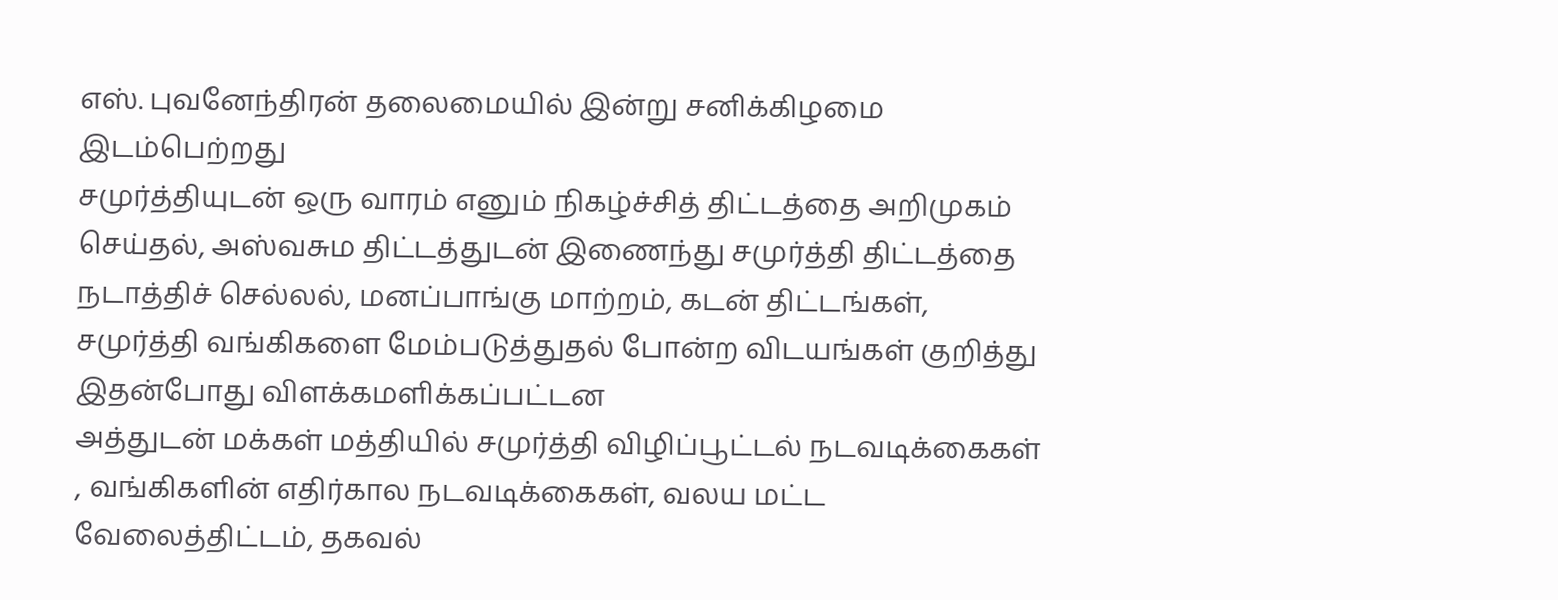எஸ். புவனேந்திரன் தலைமையில் இன்று சனிக்கிழமை இடம்பெற்றது
சமுர்த்தியுடன் ஒரு வாரம் எனும் நிகழ்ச்சித் திட்டத்தை அறிமுகம் செய்தல், அஸ்வசும திட்டத்துடன் இணைந்து சமுர்த்தி திட்டத்தை நடாத்திச் செல்லல், மனப்பாங்கு மாற்றம், கடன் திட்டங்கள், சமுர்த்தி வங்கிகளை மேம்படுத்துதல் போன்ற விடயங்கள் குறித்து இதன்போது விளக்கமளிக்கப்பட்டன
அத்துடன் மக்கள் மத்தியில் சமுர்த்தி விழிப்பூட்டல் நடவடிக்கைகள் , வங்கிகளின் எதிர்கால நடவடிக்கைகள், வலய மட்ட வேலைத்திட்டம், தகவல்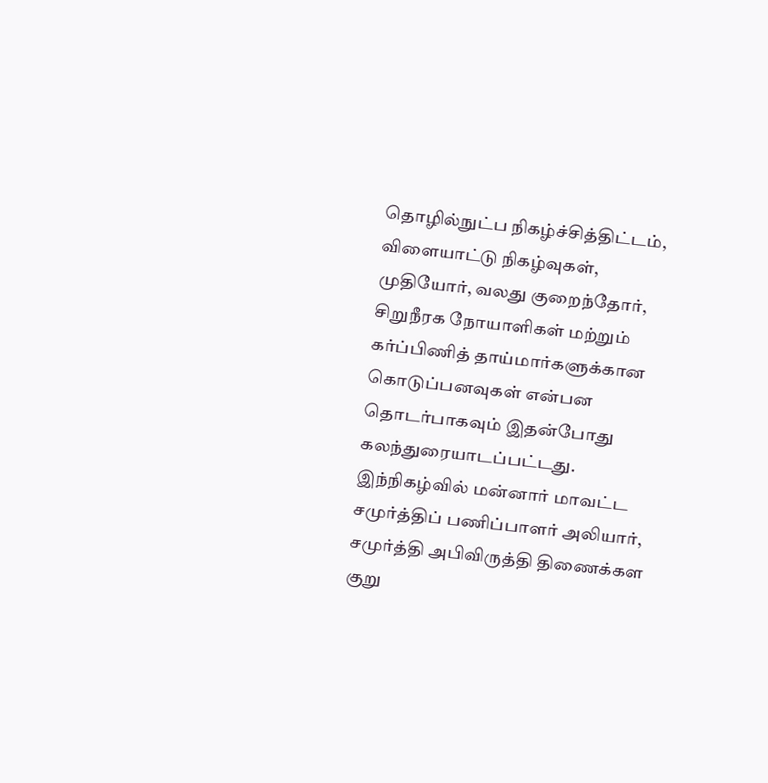தொழில்நுட்ப நிகழ்ச்சித்திட்டம், விளையாட்டு நிகழ்வுகள், முதியோர், வலது குறைந்தோர், சிறுநீரக நோயாளிகள் மற்றும் கர்ப்பிணித் தாய்மார்களுக்கான கொடுப்பனவுகள் என்பன தொடர்பாகவும் இதன்போது கலந்துரையாடப்பட்டது.
இந்நிகழ்வில் மன்னார் மாவட்ட சமுர்த்திப் பணிப்பாளர் அலியார், சமுர்த்தி அபிவிருத்தி திணைக்கள குறு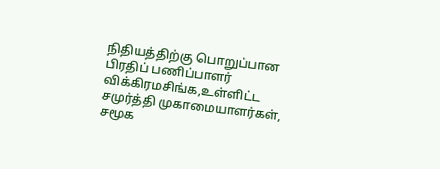நிதியத்திற்கு பொறுப்பான பிரதிப் பணிப்பாளர் விக்கிரமசிங்க,உள்ளிட்ட சமுர்த்தி முகாமையாளர்கள், சமூக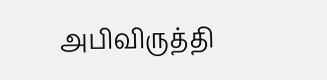அபிவிருத்தி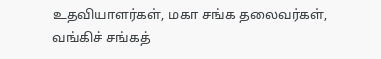உதவியாளர்கள், மகா சங்க தலைவர்கள், வங்கிச் சங்கத்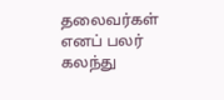தலைவர்கள் எனப் பலர் கலந்து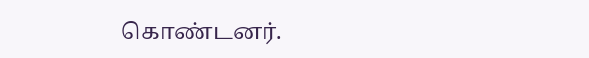கொண்டனர்.